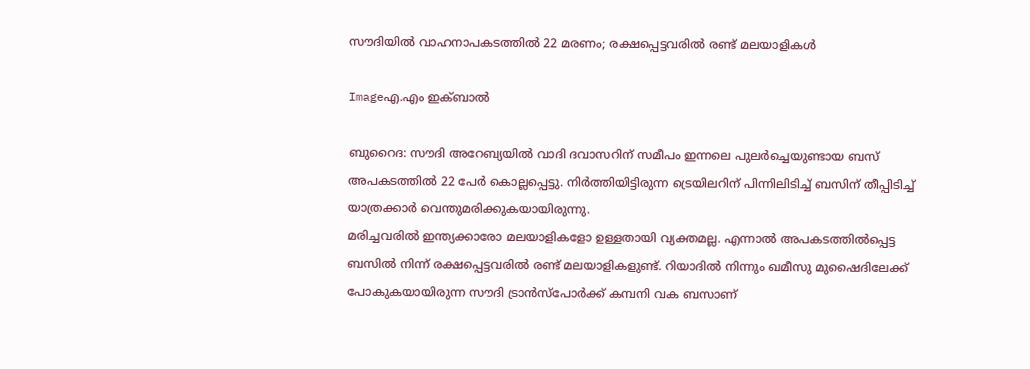സൗദിയില്‍ വാഹനാപകടത്തില്‍ 22 മരണം; രക്ഷപ്പെട്ടവരില്‍ രണ്ട്‌ മലയാളികള്‍

Imageഎ.എം ഇക്ബാല്‍

ബുറൈദ: സൗദി അറേബ്യയില്‍ വാദി ദവാസറിന്‌ സമീപം ഇന്നലെ പുലര്‍ച്ചെയുണ്ടായ ബസ്‌ അപകടത്തില്‍ 22 പേര്‍ കൊല്ലപ്പെട്ടു. നിര്‍ത്തിയിട്ടിരുന്ന ട്രെയിലറിന്‌ പിന്നിലിടിച്ച്‌ ബസിന്‌ തീപ്പിടിച്ച്‌ യാത്രക്കാര്‍ വെന്തുമരിക്കുകയായിരുന്നു.
മരിച്ചവരില്‍ ഇന്ത്യക്കാരോ മലയാളികളോ ഉള്ളതായി വ്യക്തമല്ല. എന്നാല്‍ അപകടത്തില്‍പ്പെട്ട ബസില്‍ നിന്ന്‌ രക്ഷപ്പെട്ടവരില്‍ രണ്ട്‌ മലയാളികളുണ്ട്‌. റിയാദില്‍ നിന്നും ഖമീസു മുഷൈദിലേക്ക്‌ പോകുകയായിരുന്ന സൗദി ട്രാന്‍സ്പോര്‍ക്ക്‌ കമ്പനി വക ബസാണ്‌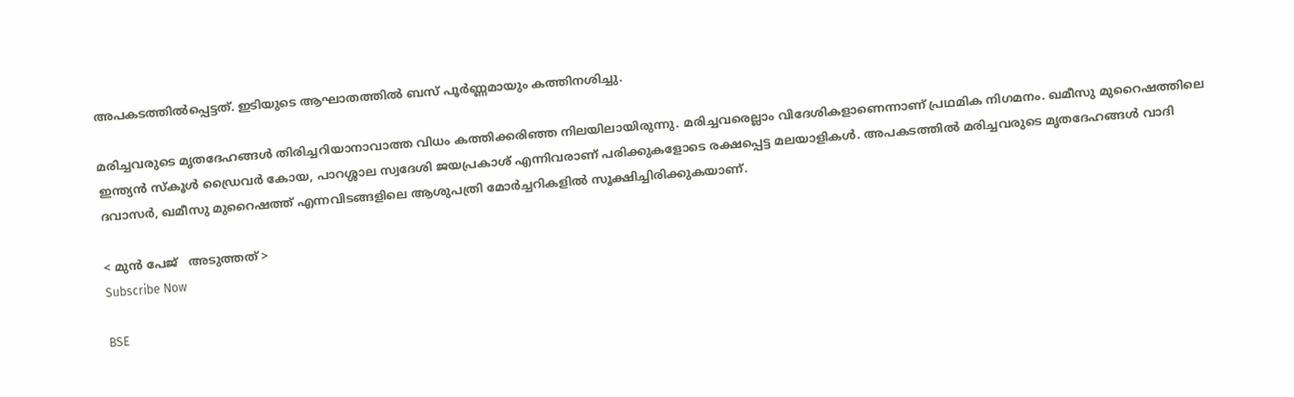അപകടത്തില്‍പ്പെട്ടത്‌. ഇടിയുടെ ആഘാതത്തില്‍ ബസ്‌ പൂര്‍ണ്ണമായും കത്തിനശിച്ചു.

മരിച്ചവരുടെ മൃതദേഹങ്ങള്‍ തിരിച്ചറിയാനാവാത്ത വിധം കത്തിക്കരിഞ്ഞ നിലയിലായിരുന്നു. മരിച്ചവരെല്ലാം വിദേശികളാണെന്നാണ്‌ പ്രഥമിക നിഗമനം. ഖമീസു മുറൈഷത്തിലെ ഇന്ത്യന്‍ സ്കൂള്‍ ഡ്രൈവര്‍ കോയ, പാറശ്ശാല സ്വദേശി ജയപ്രകാശ്‌ എന്നിവരാണ്‌ പരിക്കുകളോടെ രക്ഷപ്പെട്ട മലയാളികള്‍. അപകടത്തില്‍ മരിച്ചവരുടെ മൃതദേഹങ്ങള്‍ വാദി ദവാസര്‍, ഖമീസു മുറൈഷത്ത്‌ എന്നവിടങ്ങളിലെ ആശുപത്രി മോര്‍ച്ചറികളില്‍ സൂക്ഷിച്ചിരിക്കുകയാണ്‌.

< മുന്‍ പേജ്‌   അടുത്തത് >
Subscribe Now

BSE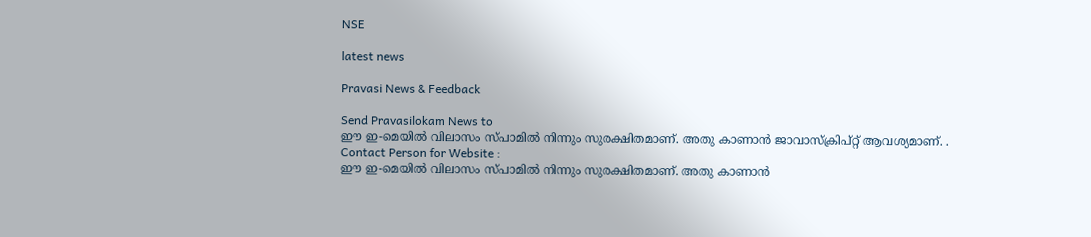NSE

latest news

Pravasi News & Feedback

Send Pravasilokam News to
ഈ ഇ-മെയില്‍ വിലാസം സ്‌പാമില്‍ നിന്നും സുരക്ഷിതമാണ്‌. അതു കാണാന്‍ ജാവാസ്ക്രിപ്റ്റ്‌ ആവശ്യമാണ്‌. .
Contact Person for Website :
ഈ ഇ-മെയില്‍ വിലാസം സ്‌പാമില്‍ നിന്നും സുരക്ഷിതമാണ്‌. അതു കാണാന്‍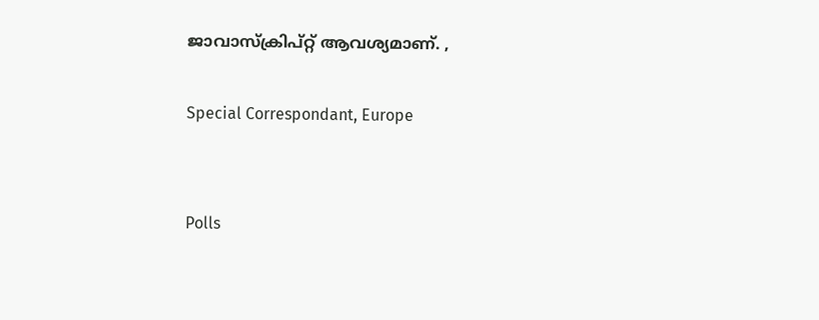ജാവാസ്ക്രിപ്റ്റ്‌ ആവശ്യമാണ്‌. ,

Special Correspondant, Europe


Polls